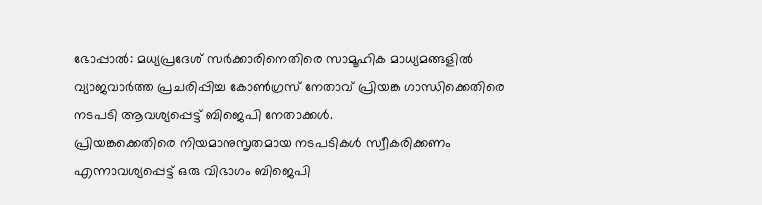ഭോപ്പാൽ: മധ്യപ്രദേശ് സർക്കാരിനെതിരെ സാമൂഹിക മാധ്യമങ്ങളിൽ വ്യാജവാർത്ത പ്രചരിപ്പിച്ച കോൺഗ്രസ് നേതാവ് പ്രിയങ്ക ഗാന്ധിക്കെതിരെ നടപടി ആവശ്യപ്പെട്ട് ബിജെപി നേതാക്കൾ.
പ്രിയങ്കക്കെതിരെ നിയമാനുസൃതമായ നടപടികൾ സ്വീകരിക്കണം എന്നാവശ്യപ്പെട്ട് ഒരു വിഭാഗം ബിജെപി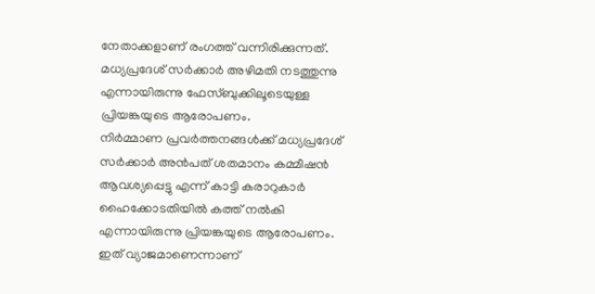നേതാക്കളാണ് രംഗത്ത് വന്നിരിക്കുന്നത്. മധ്യപ്രദേശ് സർക്കാർ അഴിമതി നടത്തുന്നു എന്നായിരുന്നു ഫേസ്ബുക്കിലൂടെയുള്ള പ്രിയങ്കയുടെ ആരോപണം.
നിർമ്മാണ പ്രവർത്തനങ്ങൾക്ക് മധ്യപ്രദേശ് സർക്കാർ അൻപത് ശതമാനം കമ്മീഷൻ ആവശ്യപ്പെട്ടു എന്ന് കാട്ടി കരാറുകാർ ഹൈക്കോടതിയിൽ കത്ത് നൽകി എന്നായിരുന്നു പ്രിയങ്കയുടെ ആരോപണം. ഇത് വ്യാജമാണെന്നാണ്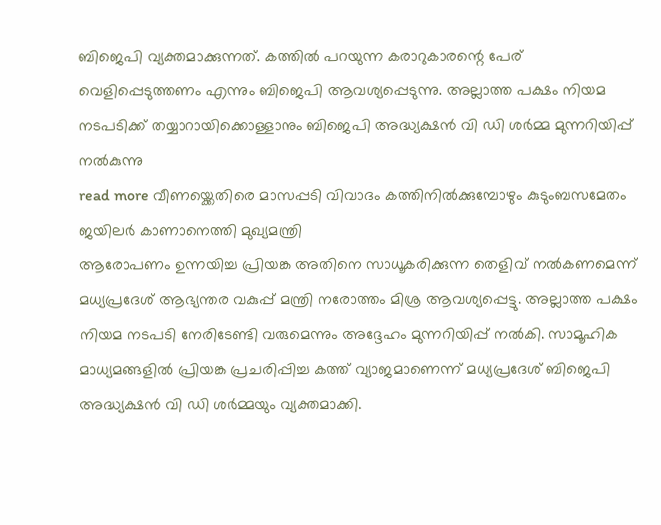ബിജെപി വ്യക്തമാക്കുന്നത്. കത്തിൽ പറയുന്ന കരാറുകാരന്റെ പേര് വെളിപ്പെടുത്തണം എന്നും ബിജെപി ആവശ്യപ്പെടുന്നു. അല്ലാത്ത പക്ഷം നിയമ നടപടിക്ക് തയ്യാറായിക്കൊള്ളാനും ബിജെപി അദ്ധ്യക്ഷൻ വി ഡി ശർമ്മ മുന്നറിയിപ്പ് നൽകുന്നു
read more വീണയ്ക്കെതിരെ മാസപ്പടി വിവാദം കത്തിനിൽക്കുമ്പോഴും കുടുംബസമേതം ജയിലർ കാണാനെത്തി മുഖ്യമന്ത്രി
ആരോപണം ഉന്നയിച്ച പ്രിയങ്ക അതിനെ സാധൂകരിക്കുന്ന തെളിവ് നൽകണമെന്ന് മധ്യപ്രദേശ് ആഭ്യന്തര വകുപ്പ് മന്ത്രി നരോത്തം മിശ്ര ആവശ്യപ്പെട്ടു. അല്ലാത്ത പക്ഷം നിയമ നടപടി നേരിടേണ്ടി വരുമെന്നും അദ്ദേഹം മുന്നറിയിപ്പ് നൽകി. സാമൂഹിക മാധ്യമങ്ങളിൽ പ്രിയങ്ക പ്രചരിപ്പിച്ച കത്ത് വ്യാജമാണെന്ന് മധ്യപ്രദേശ് ബിജെപി അദ്ധ്യക്ഷൻ വി ഡി ശർമ്മയും വ്യക്തമാക്കി.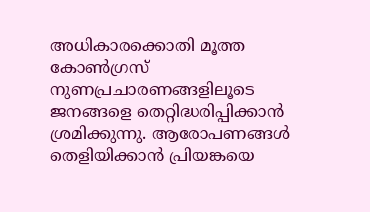അധികാരക്കൊതി മൂത്ത കോൺഗ്രസ് നുണപ്രചാരണങ്ങളിലൂടെ ജനങ്ങളെ തെറ്റിദ്ധരിപ്പിക്കാൻ ശ്രമിക്കുന്നു. ആരോപണങ്ങൾ തെളിയിക്കാൻ പ്രിയങ്കയെ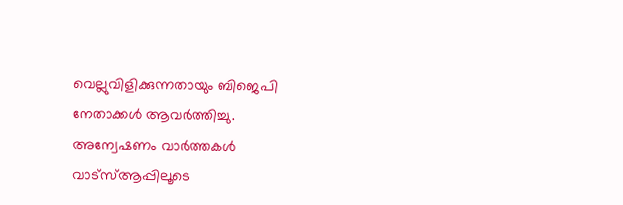വെല്ലുവിളിക്കുന്നതായും ബിജെപി നേതാക്കൾ ആവർത്തിച്ചു.
അന്വേഷണം വാർത്തകൾ വാട്സ്ആപ്പിലൂടെ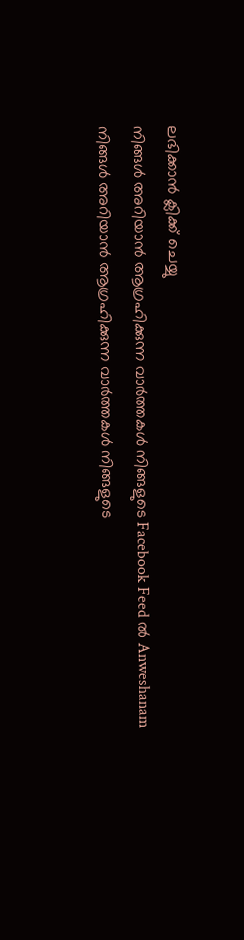ലഭിക്കാൻ ക്ലിക്ക് ചെയ്യു
നിങ്ങൾ അറിയാൻ ആഗ്രഹിക്കുന്ന വാർത്തകൾ നിങ്ങളുടെ Facebook Feed ൽ Anweshanam
നിങ്ങൾ അറിയാൻ ആഗ്രഹിക്കുന്ന വാർത്തകൾ നിങ്ങളുടെ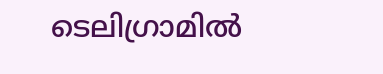ടെലിഗ്രാമിൽ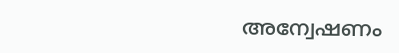അന്വേഷണം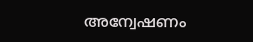അന്വേഷണം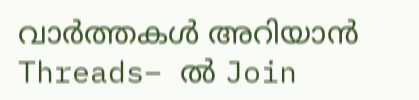വാർത്തകൾ അറിയാൻ Threads– ൽ Join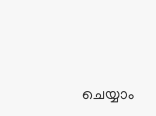ചെയ്യാം